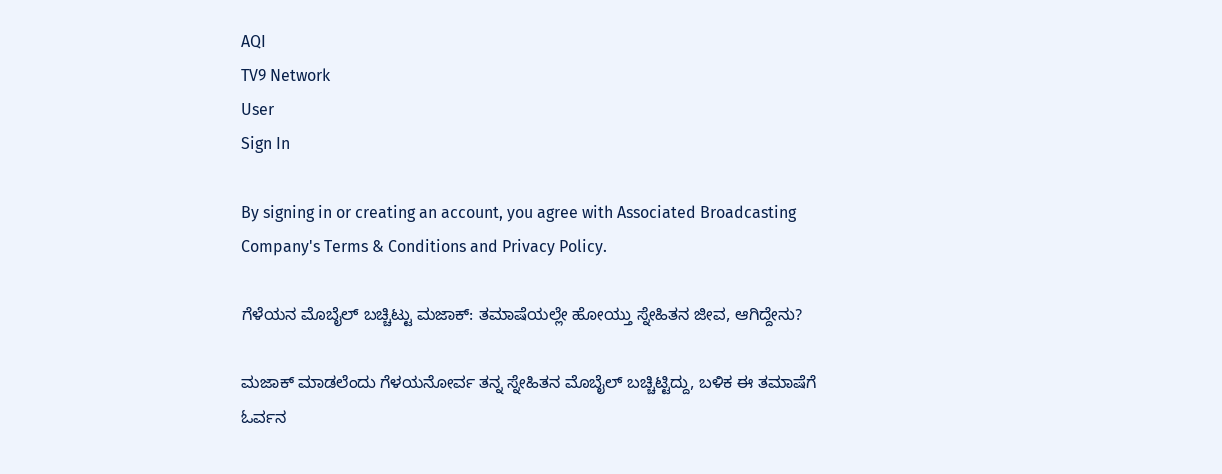AQI
TV9 Network
User
Sign In

By signing in or creating an account, you agree with Associated Broadcasting Company's Terms & Conditions and Privacy Policy.

ಗೆಳೆಯನ ಮೊಬೈಲ್ ಬಚ್ಚಿಟ್ಟು ಮಜಾಕ್: ತಮಾಷೆಯಲ್ಲೇ ಹೋಯ್ತು ಸ್ನೇಹಿತನ ಜೀವ, ಆಗಿದ್ದೇನು?

ಮಜಾಕ್ ಮಾಡಲೆಂದು ಗೆಳಯನೋರ್ವ ತನ್ನ ಸ್ನೇಹಿತನ ಮೊಬೈಲ್ ಬಚ್ಚಿಟ್ಟಿದ್ದು, ಬಳಿಕ ಈ ತಮಾಷೆಗೆ ಓರ್ವನ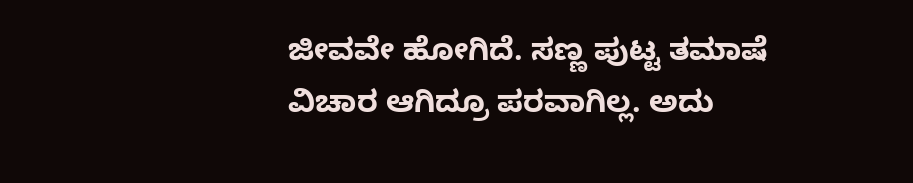ಜೀವವೇ ಹೋಗಿದೆ. ಸಣ್ಣ ಪುಟ್ಟ ತಮಾಷೆ ವಿಚಾರ ಆಗಿದ್ರೂ ಪರವಾಗಿಲ್ಲ. ಅದು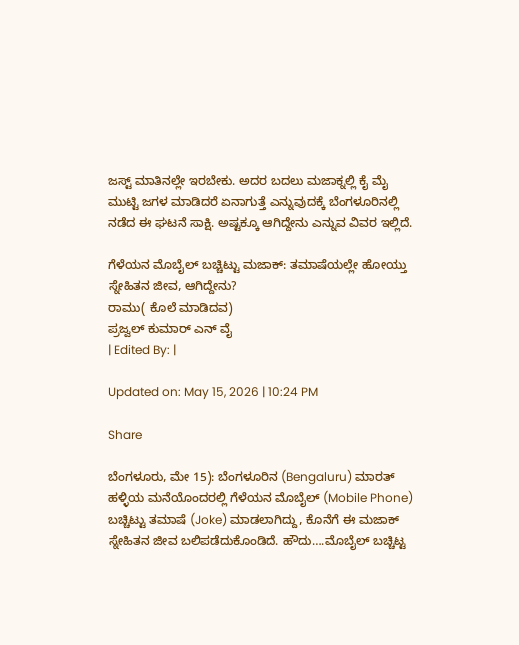ಜಸ್ಟ್ ಮಾತಿನಲ್ಲೇ ಇರಬೇಕು. ಅದರ ಬದಲು ಮಜಾಕ್ನಲ್ಲಿ ಕೈ ಮೈ ಮುಟ್ಟಿ ಜಗಳ ಮಾಡಿದರೆ ಏನಾಗುತ್ತೆ ಎನ್ನುವುದಕ್ಕೆ ಬೆಂಗಳೂರಿನಲ್ಲಿ ನಡೆದ ಈ ಘಟನೆ ಸಾಕ್ಷಿ. ಅಷ್ಟಕ್ಕೂ ಆಗಿದ್ದೇನು ಎನ್ನುವ ವಿವರ ಇಲ್ಲಿದೆ.

ಗೆಳೆಯನ ಮೊಬೈಲ್ ಬಚ್ಚಿಟ್ಟು ಮಜಾಕ್: ತಮಾಷೆಯಲ್ಲೇ ಹೋಯ್ತು ಸ್ನೇಹಿತನ ಜೀವ, ಆಗಿದ್ದೇನು?
ರಾಮು( ಕೊಲೆ ಮಾಡಿದವ)
ಪ್ರಜ್ವಲ್ ಕುಮಾರ್ ಎನ್ ವೈ
| Edited By: |

Updated on: May 15, 2026 | 10:24 PM

Share

ಬೆಂಗಳೂರು, ಮೇ 15): ಬೆಂಗಳೂರಿನ (Bengaluru) ಮಾರತ್ ಹಳ್ಳಿಯ ಮನೆಯೊಂದರಲ್ಲಿ ಗೆಳೆಯನ ಮೊಬೈಲ್ (Mobile Phone) ಬಚ್ಚಿಟ್ಟು ತಮಾಷೆ (Joke) ಮಾಡಲಾಗಿದ್ದು, ಕೊನೆಗೆ ಈ ಮಜಾಕ್ ಸ್ನೇಹಿತನ ಜೀವ ಬಲಿಪಡೆದುಕೊಂಡಿದೆ. ಹೌದು….ಮೊಬೈಲ್ ಬಚ್ಚಿಟ್ಟ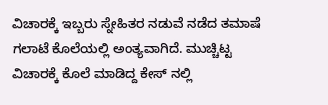ವಿಚಾರಕ್ಕೆ ಇಬ್ಬರು ಸ್ನೇಹಿತರ ನಡುವೆ ನಡೆದ ತಮಾಷೆ ಗಲಾಟೆ ಕೊಲೆಯಲ್ಲಿ ಅಂತ್ಯವಾಗಿದೆ. ಮುಚ್ಚಿಟ್ಟ ವಿಚಾರಕ್ಕೆ ಕೊಲೆ ಮಾಡಿದ್ದ ಕೇಸ್ ನಲ್ಲಿ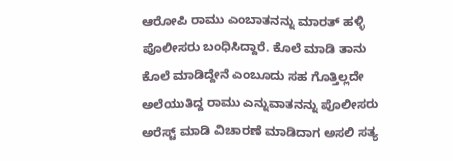ಆರೋಪಿ ರಾಮು ಎಂಬಾತನನ್ನು ಮಾರತ್ ಹಳ್ಳಿ ಪೊಲೀಸರು ಬಂಧಿಸಿದ್ದಾರೆ. ಕೊಲೆ ಮಾಡಿ ತಾನು ಕೊಲೆ ಮಾಡಿದ್ದೇನೆ ಎಂಬೂದು ಸಹ ಗೊತ್ತಿಲ್ಲದೇ ಅಲೆಯುತಿದ್ದ ರಾಮು ಎನ್ನುವಾತನನ್ನು ಪೊಲೀಸರು ಅರೆಸ್ಟ್ ಮಾಡಿ ವಿಚಾರಣೆ ಮಾಡಿದಾಗ ಅಸಲಿ ಸತ್ಯ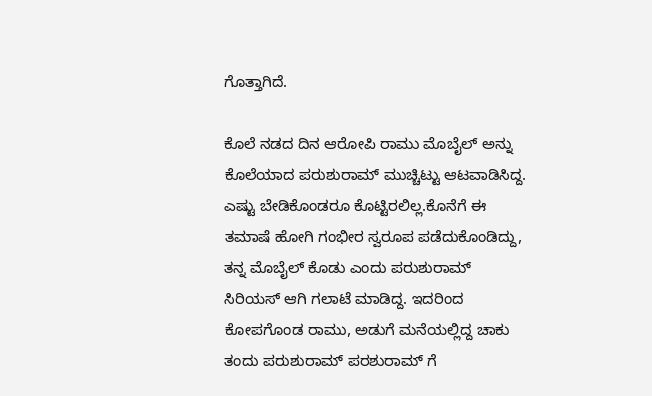ಗೊತ್ತಾಗಿದೆ.

ಕೊಲೆ ನಡದ ದಿನ ಆರೋಪಿ ರಾಮು ಮೊಬೈಲ್ ಅನ್ನು ಕೊಲೆಯಾದ ಪರುಶುರಾಮ್ ಮುಚ್ಚಿಟ್ಟು ಆಟವಾಡಿಸಿದ್ದ. ಎಷ್ಟು ಬೇಡಿಕೊಂಡರೂ ಕೊಟ್ಟಿರಲಿಲ್ಲ.ಕೊನೆಗೆ ಈ ತಮಾಷೆ ಹೋಗಿ ಗಂಭೀರ ಸ್ವರೂಪ ಪಡೆದುಕೊಂಡಿದ್ದು, ತನ್ನ ಮೊಬೈಲ್ ಕೊಡು ಎಂದು ಪರುಶುರಾಮ್ ಸಿರಿಯಸ್ ಆಗಿ ಗಲಾಟೆ ಮಾಡಿದ್ದ. ಇದರಿಂದ ಕೋಪಗೊಂಡ ರಾಮು, ಅಡುಗೆ ಮನೆಯಲ್ಲಿದ್ದ ಚಾಕು ತಂದು ಪರುಶುರಾಮ್ ಪರಶುರಾಮ್ ಗೆ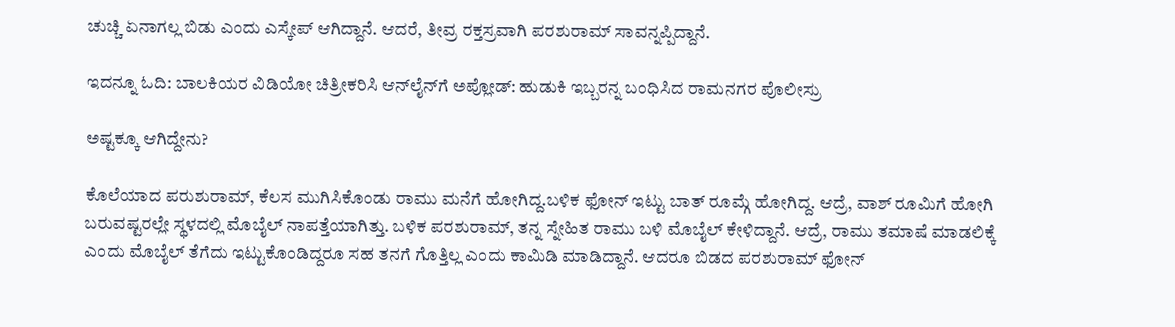ಚುಚ್ಚಿ ಏನಾಗಲ್ಲ ಬಿಡು ಎಂದು ಎಸ್ಕೇಪ್ ಆಗಿದ್ದಾನೆ. ಆದರೆ, ತೀವ್ರ ರಕ್ತಸ್ರವಾಗಿ ಪರಶುರಾಮ್ ಸಾವನ್ನಪ್ಪಿದ್ದಾನೆ.

ಇದನ್ನೂ ಓದಿ: ಬಾಲಕಿಯರ ವಿಡಿಯೋ ಚಿತ್ರೀಕರಿಸಿ ಆನ್‌ಲೈನ್‌ಗೆ ಅಪ್ಲೋಡ್‌: ಹುಡುಕಿ ಇಬ್ಬರನ್ನ ಬಂಧಿಸಿದ ರಾಮನಗರ ಪೊಲೀಸ್ರು

ಅಷ್ಟಕ್ಕೂ ಆಗಿದ್ದೇನು?

ಕೊಲೆಯಾದ ಪರುಶುರಾಮ್, ಕೆಲಸ ಮುಗಿಸಿಕೊಂಡು ರಾಮು ಮನೆಗೆ ಹೋಗಿದ್ದ.ಬಳಿಕ ಫೋನ್ ಇಟ್ಟು ಬಾತ್ ರೂಮ್ಗೆ ಹೋಗಿದ್ದ. ಆದ್ರೆ, ವಾಶ್ ರೂಮಿಗೆ ಹೋಗಿ ಬರುವಷ್ಟರಲ್ಲೇ ಸ್ಥಳದಲ್ಲಿ ಮೊಬೈಲ್ ನಾಪತ್ತೆಯಾಗಿತ್ತು. ಬಳಿಕ ಪರಶುರಾಮ್, ತನ್ನ ಸ್ನೇಹಿತ ರಾಮು ಬಳಿ ಮೊಬೈಲ್ ಕೇಳಿದ್ದಾನೆ. ಆದ್ರೆ, ರಾಮು ತಮಾಷೆ ಮಾಡಲಿಕ್ಕೆ ಎಂದು ಮೊಬೈಲ್ ತೆಗೆದು ಇಟ್ಟುಕೊಂಡಿದ್ದರೂ ಸಹ ತನಗೆ ಗೊತ್ತಿಲ್ಲ ಎಂದು ಕಾಮಿಡಿ ಮಾಡಿದ್ದಾನೆ. ಆದರೂ ಬಿಡದ ಪರಶುರಾಮ್ ಫೋನ್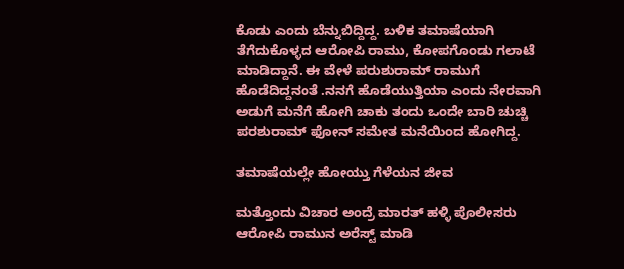ಕೊಡು ಎಂದು ಬೆನ್ನುಬಿದ್ದಿದ್ದ. ಬಳಿಕ ತಮಾಷೆಯಾಗಿ ತೆಗೆದುಕೊಳ್ಳದ ಆರೋಪಿ ರಾಮು, ಕೋಪಗೊಂಡು ಗಲಾಟೆ ಮಾಡಿದ್ದಾನೆ. ಈ ವೇಳೆ ಪರುಶುರಾಮ್ ರಾಮುಗೆ ಹೊಡೆದಿದ್ದನಂತೆ .ನನಗೆ ಹೊಡೆಯುತ್ತಿಯಾ ಎಂದು ನೇರವಾಗಿ ಅಡುಗೆ ಮನೆಗೆ ಹೋಗಿ ಚಾಕು ತಂದು ಒಂದೇ ಬಾರಿ ಚುಚ್ಚಿ ಪರಶುರಾಮ್ ಫೋನ್ ಸಮೇತ ಮನೆಯಿಂದ ಹೋಗಿದ್ದ.

ತಮಾಷೆಯಲ್ಲೇ ಹೋಯ್ತು ಗೆಳೆಯನ ಜೀವ

ಮತ್ತೊಂದು ವಿಚಾರ ಅಂದ್ರೆ ಮಾರತ್ ಹಳ್ಳಿ ಪೊಲೀಸರು ಆರೋಪಿ ರಾಮುನ ಅರೆಸ್ಟ್ ಮಾಡಿ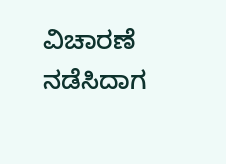ವಿಚಾರಣೆ ನಡೆಸಿದಾಗ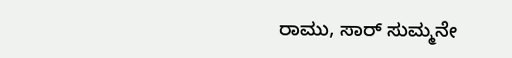ರಾಮು, ಸಾರ್ ಸುಮ್ಮನೇ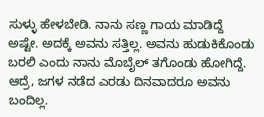ಸುಳ್ಳು ಹೇಳಬೇಡಿ. ನಾನು ಸಣ್ಣ ಗಾಯ ಮಾಡಿದ್ದೆ ಅಷ್ಟೇ. ಅದಕ್ಕೆ ಅವನು ಸತ್ತಿಲ್ಲ. ಅವನು ಹುಡುಕಿಕೊಂಡು ಬರಲಿ ಎಂದು ನಾನು ಮೊಬೈಲ್ ತಗೊಂಡು ಹೋಗಿದ್ದೆ. ಆದ್ರೆ, ಜಗಳ ನಡೆದ ಎರಡು ದಿನವಾದರೂ ಅವನು ಬಂದಿಲ್ಲ.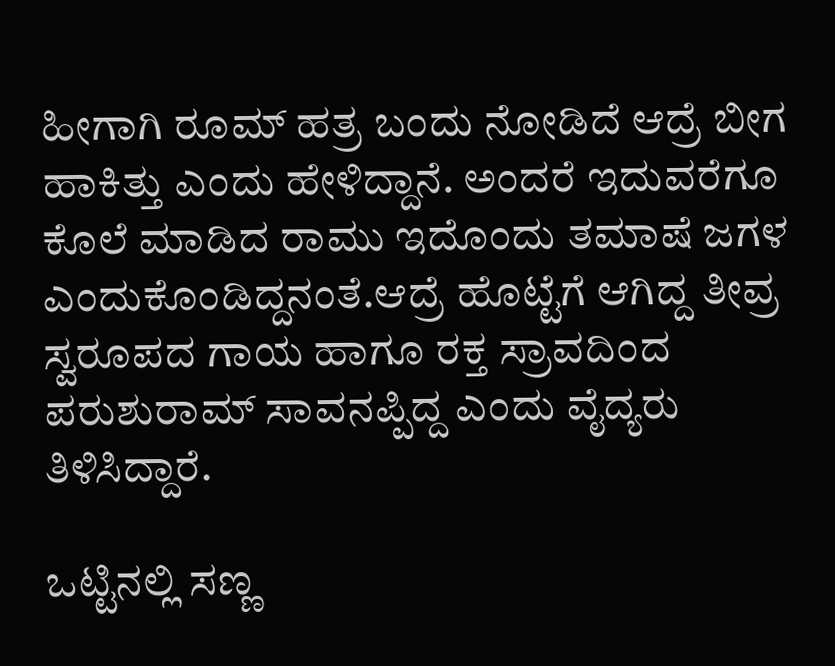ಹೀಗಾಗಿ ರೂಮ್ ಹತ್ರ ಬಂದು ನೋಡಿದೆ ಆದ್ರೆ ಬೀಗ ಹಾಕಿತ್ತು ಎಂದು ಹೇಳಿದ್ದಾನೆ. ಅಂದರೆ ಇದುವರೆಗೂ ಕೊಲೆ ಮಾಡಿದ ರಾಮು ಇದೊಂದು ತಮಾಷೆ ಜಗಳ ಎಂದುಕೊಂಡಿದ್ದನಂತೆ.ಆದ್ರೆ ಹೊಟ್ಟೆಗೆ ಆಗಿದ್ದ ತೀವ್ರ ಸ್ವರೂಪದ ಗಾಯ ಹಾಗೂ ರಕ್ತ ಸ್ರಾವದಿಂದ ಪರುಶುರಾಮ್ ಸಾವನಪ್ಪಿದ್ದ ಎಂದು ವೈದ್ಯರು ತಿಳಿಸಿದ್ದಾರೆ.

ಒಟ್ಟಿನಲ್ಲಿ ಸಣ್ಣ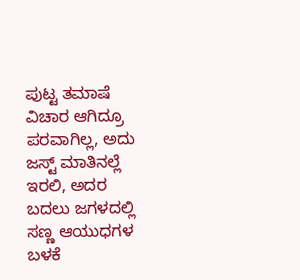ಪುಟ್ಟ ತಮಾಷೆ ವಿಚಾರ ಆಗಿದ್ರೂ ಪರವಾಗಿಲ್ಲ, ಅದು ಜಸ್ಟ್ ಮಾತಿನಲ್ಲೆ ಇರಲಿ, ಅದರ ಬದಲು ಜಗಳದಲ್ಲಿ ಸಣ್ಣ ಆಯುಧಗಳ ಬಳಕೆ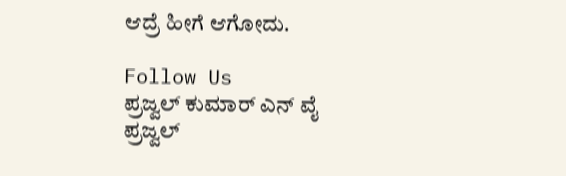ಆದ್ರೆ ಹೀಗೆ ಆಗೋದು.

Follow Us
ಪ್ರಜ್ವಲ್ ಕುಮಾರ್ ಎನ್ ವೈ
ಪ್ರಜ್ವಲ್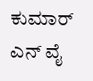ಕುಮಾರ್ ಎನ್ ವೈ